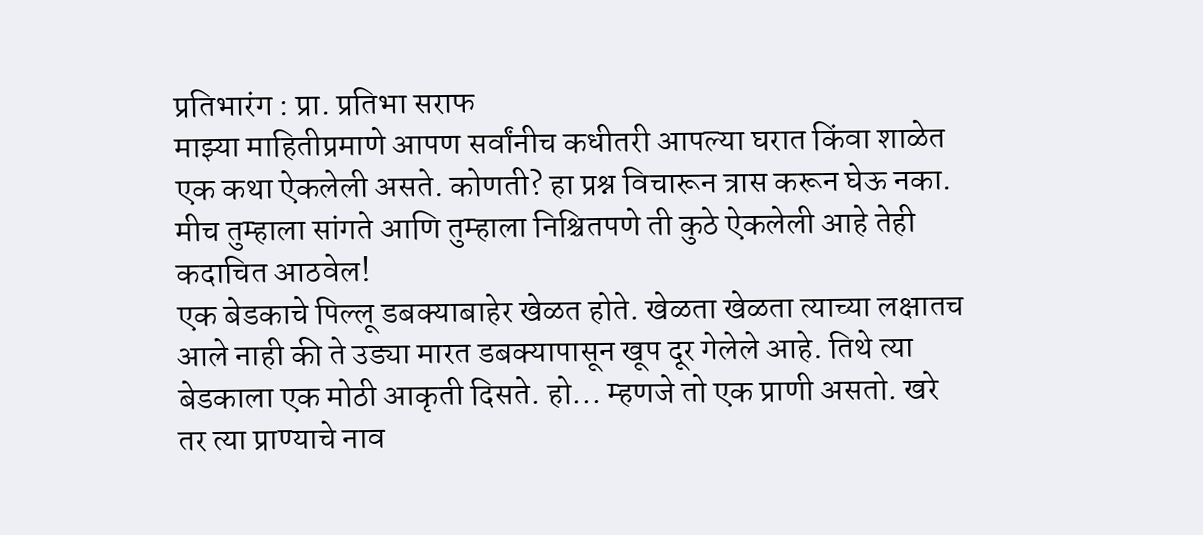प्रतिभारंग : प्रा. प्रतिभा सराफ
माझ्या माहितीप्रमाणे आपण सर्वांनीच कधीतरी आपल्या घरात किंवा शाळेत एक कथा ऐकलेली असते. कोणती? हा प्रश्न विचारून त्रास करून घेऊ नका. मीच तुम्हाला सांगते आणि तुम्हाला निश्चितपणे ती कुठे ऐकलेली आहे तेही कदाचित आठवेल!
एक बेडकाचे पिल्लू डबक्याबाहेर खेळत होते. खेळता खेळता त्याच्या लक्षातच आले नाही की ते उड्या मारत डबक्यापासून खूप दूर गेलेले आहे. तिथे त्या बेडकाला एक मोठी आकृती दिसते. हो... म्हणजे तो एक प्राणी असतो. खरे तर त्या प्राण्याचे नाव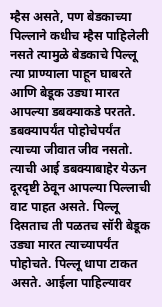म्हैस असते, पण बेडकाच्या पिल्लाने कधीच म्हैस पाहिलेली नसते त्यामुळे बेडकाचे पिल्लू त्या प्राण्याला पाहून घाबरते आणि बेडूक उड्या मारत आपल्या डबक्याकडे परतते. डबक्यापर्यंत पोहोचेपर्यंत त्याच्या जीवात जीव नसतो. त्याची आई डबक्याबाहेर येऊन दूरदृष्टी ठेवून आपल्या पिल्लाची वाट पाहत असते. पिल्लू दिसताच ती पळतच सॉरी बेडूक उड्या मारत त्याच्यापर्यंत पोहोचते. पिल्लू धापा टाकत असते. आईला पाहिल्यावर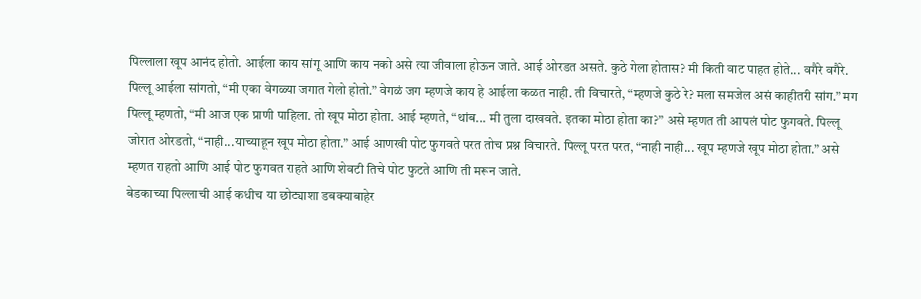पिल्लाला खूप आनंद होतो. आईला काय सांगू आणि काय नको असे त्या जीवाला होऊन जाते. आई ओरडत असते. कुठे गेला होतास? मी किती वाट पाहत होते... वगैरे वगैरे. पिल्लू आईला सांगतो, “मी एका वेगळ्या जगात गेलो होतो.” वेगळं जग म्हणजे काय हे आईला कळत नाही. ती विचारते, “म्हणजे कुठे रे? मला समजेल असं काहीतरी सांग.” मग पिल्लू म्हणतो, “मी आज एक प्राणी पाहिला. तो खूप मोठा होता. आई म्हणते, “थांब... मी तुला दाखवते. इतका मोठा होता का?” असे म्हणत ती आपलं पोट फुगवते. पिल्लू जोरात ओरडतो, “नाही...याच्याहून खूप मोठा होता.” आई आणखी पोट फुगवते परत तोच प्रश्न विचारते. पिल्लू परत परत, “नाही नाही... खूप म्हणजे खूप मोठा होता.” असे म्हणत राहतो आणि आई पोट फुगवत राहते आणि शेवटी तिचे पोट फुटते आणि ती मरून जाते.
बेडकाच्या पिल्लाची आई कधीच या छोट्याशा डबक्याबाहेर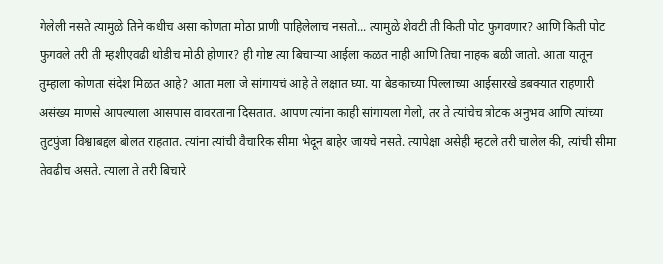गेलेली नसते त्यामुळे तिने कधीच असा कोणता मोठा प्राणी पाहिलेलाच नसतो... त्यामुळे शेवटी ती किती पोट फुगवणार? आणि किती पोट फुगवले तरी ती म्हशीएवढी थोडीच मोठी होणार? ही गोष्ट त्या बिचाऱ्या आईला कळत नाही आणि तिचा नाहक बळी जातो. आता यातून तुम्हाला कोणता संदेश मिळत आहे? आता मला जे सांगायचं आहे ते लक्षात घ्या. या बेडकाच्या पिल्लाच्या आईसारखे डबक्यात राहणारी असंख्य माणसे आपल्याला आसपास वावरताना दिसतात. आपण त्यांना काही सांगायला गेलो, तर ते त्यांचेच त्रोटक अनुभव आणि त्यांच्या तुटपुंजा विश्वाबद्दल बोलत राहतात. त्यांना त्यांची वैचारिक सीमा भेदून बाहेर जायचे नसते. त्यापेक्षा असेही म्हटले तरी चालेल की, त्यांची सीमा तेवढीच असते. त्याला ते तरी बिचारे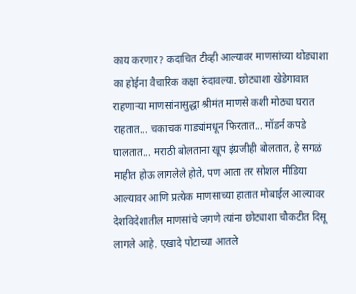काय करणार? कदाचित टीव्ही आल्यावर माणसांच्या थोड्याशा का होईना वैचारिक कक्षा रुंदावल्या. छोट्याशा खेडेगावात राहणाऱ्या माणसांनासुद्धा श्रीमंत माणसे कशी मोठ्या घरात राहतात... चकाचक गाड्यांमधून फिरतात... मॉडर्न कपडे घालतात... मराठी बोलताना खूप इंग्रजीही बोलतात, हे सगळं माहीत होऊ लागलेले होते, पण आता तर सोशल मीडिया आल्यावर आणि प्रत्येक माणसाच्या हातात मोबाईल आल्यावर देशविदेशातील माणसांचे जगणे त्यांना छोट्याशा चौकटीत दिसू लागले आहे. एखादे पोटाच्या आतले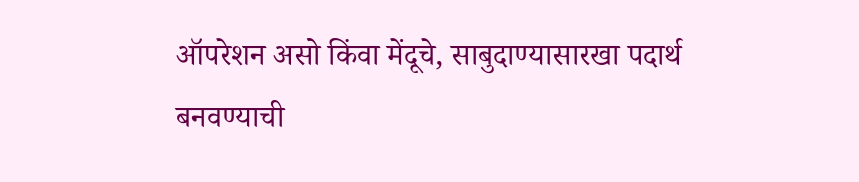ऑपरेशन असो किंवा मेंदूचे, साबुदाण्यासारखा पदार्थ बनवण्याची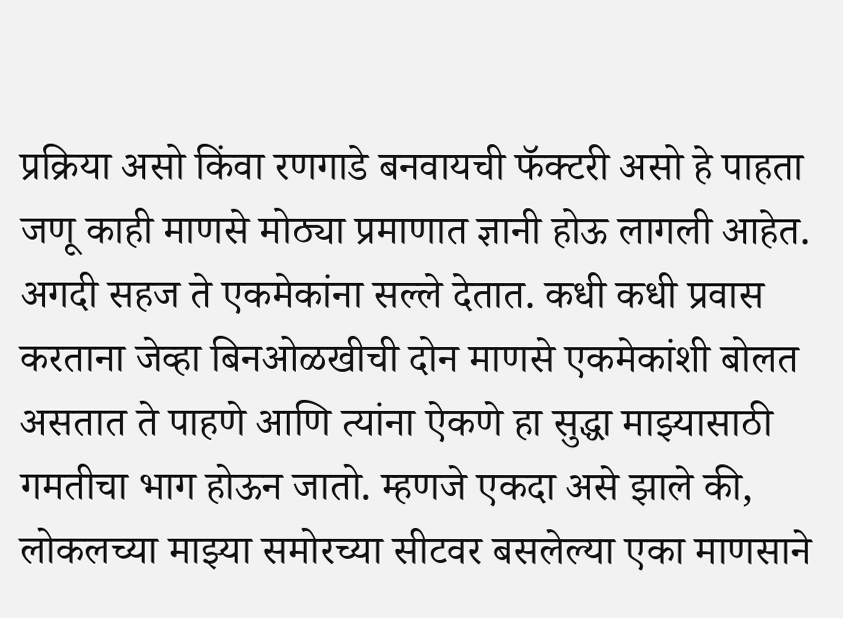प्रक्रिया असो किंवा रणगाडे बनवायची फॅक्टरी असो हे पाहता जणू काही माणसे मोठ्या प्रमाणात ज्ञानी होऊ लागली आहेत. अगदी सहज ते एकमेकांना सल्ले देतात. कधी कधी प्रवास करताना जेव्हा बिनओळखीची दोन माणसे एकमेकांशी बोलत असतात ते पाहणे आणि त्यांना ऐकणे हा सुद्धा माझ्यासाठी गमतीचा भाग होऊन जातो. म्हणजे एकदा असे झाले की, लोकलच्या माझ्या समोरच्या सीटवर बसलेल्या एका माणसाने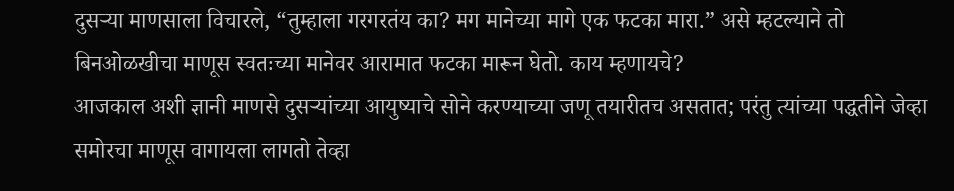दुसऱ्या माणसाला विचारले, “तुम्हाला गरगरतंय का? मग मानेच्या मागे एक फटका मारा.” असे म्हटल्याने तो बिनओळखीचा माणूस स्वतःच्या मानेवर आरामात फटका मारून घेतो. काय म्हणायचे?
आजकाल अशी ज्ञानी माणसे दुसऱ्यांच्या आयुष्याचे सोने करण्याच्या जणू तयारीतच असतात; परंतु त्यांच्या पद्धतीने जेव्हा समोरचा माणूस वागायला लागतो तेव्हा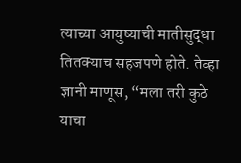त्याच्या आयुष्याची मातीसुद्धा तितक्याच सहजपणे होते. तेव्हा ज्ञानी माणूस, “मला तरी कुठे याचा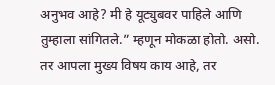अनुभव आहे? मी हे यूट्युबवर पाहिले आणि तुम्हाला सांगितले.” म्हणून मोकळा होतो. असो. तर आपला मुख्य विषय काय आहे, तर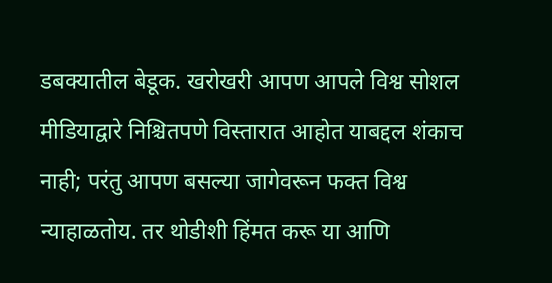डबक्यातील बेडूक. खरोखरी आपण आपले विश्व सोशल मीडियाद्वारे निश्चितपणे विस्तारात आहोत याबद्दल शंकाच नाही; परंतु आपण बसल्या जागेवरून फक्त विश्व न्याहाळतोय. तर थोडीशी हिंमत करू या आणि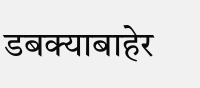डबक्याबाहेर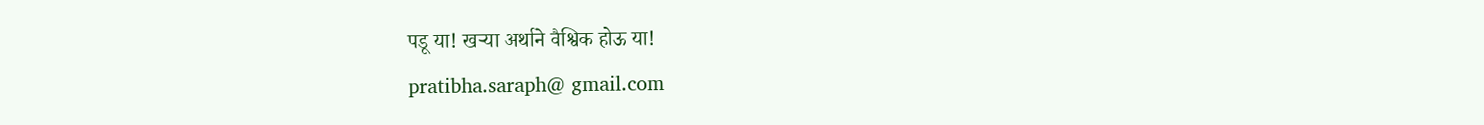पडू या! खऱ्या अर्थाने वैश्विक होऊ या!
pratibha.saraph@ gmail.com